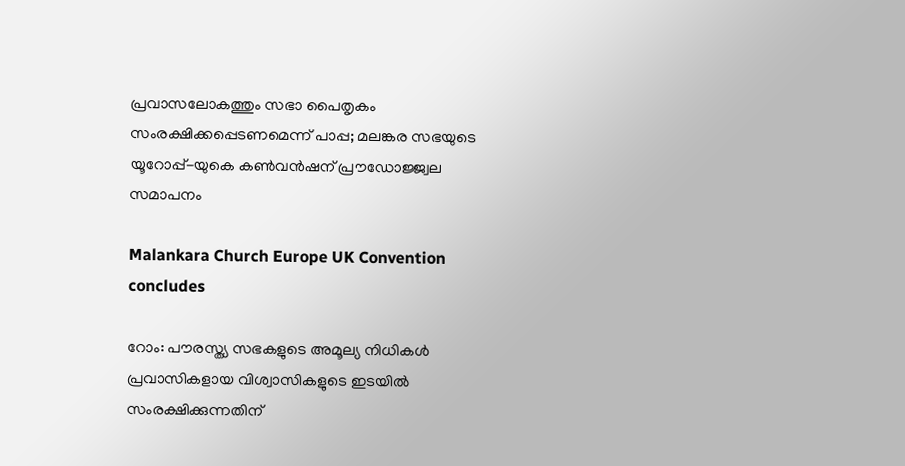പ്രവാസലോകത്തും സഭാ പൈതൃകം  സംരക്ഷിക്കപ്പെടണമെന്ന് പാപ്പ; മലങ്കര സഭയുടെ യൂറോപ്പ്-യുകെ കണ്‍വന്‍ഷന് പ്രൗഡോജ്ജ്വല സമാപനം

Malankara Church Europe UK Convention concludes

റോം: പൗരസ്ത്യ സഭകളുടെ അമൂല്യ നിധികള്‍ പ്രവാസികളായ വിശ്വാസികളുടെ ഇടയില്‍ സംരക്ഷിക്കുന്നതിന്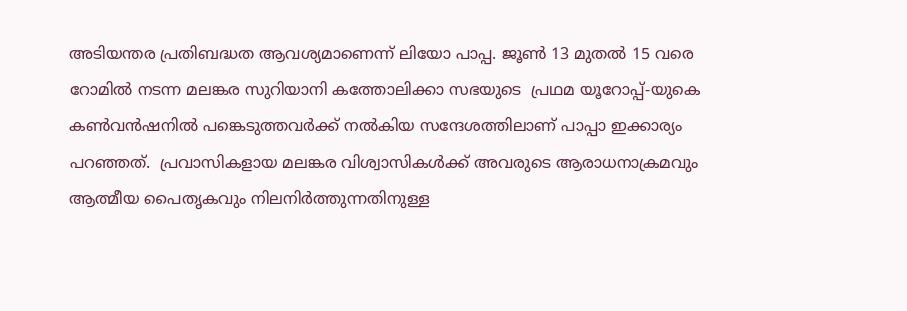അടിയന്തര പ്രതിബദ്ധത ആവശ്യമാണെന്ന് ലിയോ പാപ്പ. ജൂണ്‍ 13 മുതല്‍ 15 വരെ റോമില്‍ നടന്ന മലങ്കര സുറിയാനി കത്തോലിക്കാ സഭയുടെ  പ്രഥമ യൂറോപ്പ്-യുകെ കണ്‍വന്‍ഷനില്‍ പങ്കെടുത്തവര്‍ക്ക് നല്‍കിയ സന്ദേശത്തിലാണ് പാപ്പാ ഇക്കാര്യം പറഞ്ഞത്.  പ്രവാസികളായ മലങ്കര വിശ്വാസികള്‍ക്ക് അവരുടെ ആരാധനാക്രമവും ആത്മീയ പൈതൃകവും നിലനിര്‍ത്തുന്നതിനുള്ള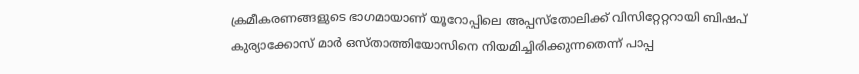ക്രമീകരണങ്ങളുടെ ഭാഗമായാണ് യൂറോപ്പിലെ അപ്പസ്‌തോലിക്ക് വിസിറ്റേറ്ററായി ബിഷപ് കുര്യാക്കോസ് മാര്‍ ഒസ്താത്തിയോസിനെ നിയമിച്ചിരിക്കുന്നതെന്ന് പാപ്പ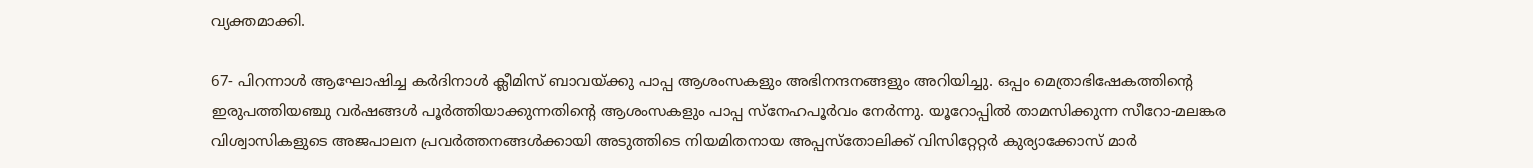വ്യക്തമാക്കി.

67- പിറന്നാള്‍ ആഘോഷിച്ച കര്‍ദിനാള്‍ ക്ലീമിസ് ബാവയ്ക്കു പാപ്പ ആശംസകളും അഭിനന്ദനങ്ങളും അറിയിച്ചു. ഒപ്പം മെത്രാഭിഷേകത്തിന്റെ ഇരുപത്തിയഞ്ചു വര്‍ഷങ്ങള്‍ പൂര്‍ത്തിയാക്കുന്നതിന്റെ ആശംസകളും പാപ്പ സ്‌നേഹപൂര്‍വം നേര്‍ന്നു. യൂറോപ്പില്‍ താമസിക്കുന്ന സീറോ-മലങ്കര വിശ്വാസികളുടെ അജപാലന പ്രവര്‍ത്തനങ്ങള്‍ക്കായി അടുത്തിടെ നിയമിതനായ അപ്പസ്‌തോലിക്ക് വിസിറ്റേറ്റര്‍ കുര്യാക്കോസ് മാര്‍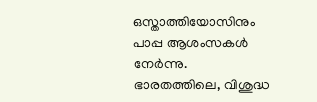ഒസ്താത്തിയോസിനും പാപ്പ ആശംസകള്‍ നേര്‍ന്നു. ഭാരതത്തിലെ, വിശുദ്ധ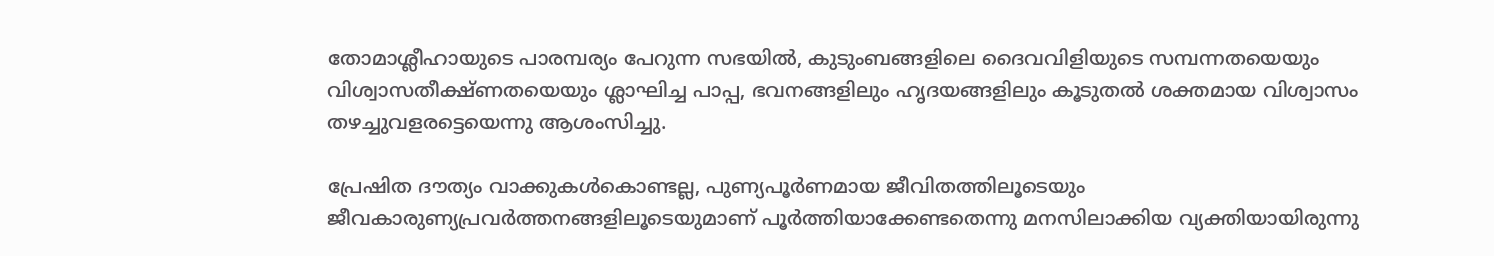തോമാശ്ലീഹായുടെ പാരമ്പര്യം പേറുന്ന സഭയില്‍, കുടുംബങ്ങളിലെ ദൈവവിളിയുടെ സമ്പന്നതയെയും വിശ്വാസതീക്ഷ്ണതയെയും ശ്ലാഘിച്ച പാപ്പ, ഭവനങ്ങളിലും ഹൃദയങ്ങളിലും കൂടുതല്‍ ശക്തമായ വിശ്വാസം തഴച്ചുവളരട്ടെയെന്നു ആശംസിച്ചു.

പ്രേഷിത ദൗത്യം വാക്കുകള്‍കൊണ്ടല്ല, പുണ്യപൂര്‍ണമായ ജീവിതത്തിലൂടെയും ജീവകാരുണ്യപ്രവര്‍ത്തനങ്ങളിലൂടെയുമാണ് പൂര്‍ത്തിയാക്കേണ്ടതെന്നു മനസിലാക്കിയ വ്യക്തിയായിരുന്നു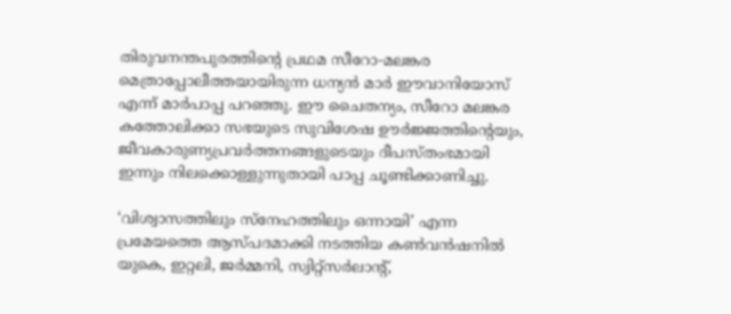തിരുവനന്തപുരത്തിന്റെ പ്രഥമ സീറോ-മലങ്കര മെത്രാപ്പോലീത്തയായിരുന്ന ധന്യന്‍ മാര്‍ ഈവാനിയോസ് എന്ന് മാര്‍പാപ്പ പറഞ്ഞു. ഈ ചൈതന്യം, സീറോ മലങ്കര കത്തോലിക്കാ സഭയുടെ സുവിശേഷ ഊര്‍ജ്ജത്തിന്റെയും,  ജീവകാരുണ്യപ്രവര്‍ത്തനങ്ങളുടെയും ദീപസ്തംഭമായി ഇന്നും നിലക്കൊള്ളുന്നുതായി പാപ്പ ചൂണ്ടിക്കാണിച്ചു.

‘വിശ്വാസത്തിലും സ്നേഹത്തിലും ഒന്നായി’ എന്ന പ്രമേയത്തെ ആസ്പദമാക്കി നടത്തിയ കണ്‍വന്‍ഷനില്‍  യുകെ, ഇറ്റലി, ജര്‍മ്മനി, സ്വിറ്റ്‌സര്‍ലാന്റ്,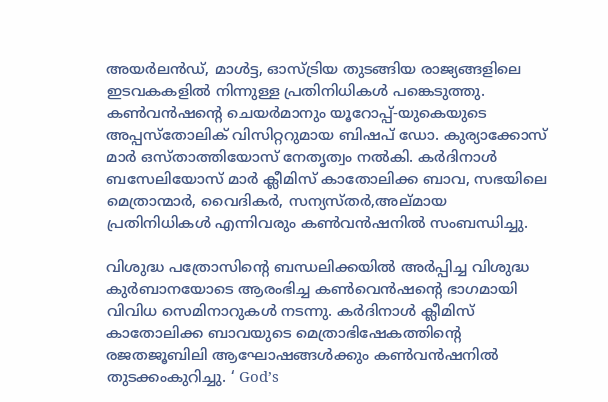അയര്‍ലന്‍ഡ്, മാള്‍ട്ട, ഓസ്ട്രിയ തുടങ്ങിയ രാജ്യങ്ങളിലെ ഇടവകകളില്‍ നിന്നുള്ള പ്രതിനിധികള്‍ പങ്കെടുത്തു. കണ്‍വന്‍ഷന്റെ ചെയര്‍മാനും യൂറോപ്പ്-യുകെയുടെ അപ്പസ്തോലിക് വിസിറ്ററുമായ ബിഷപ് ഡോ. കുര്യാക്കോസ് മാര്‍ ഒസ്താത്തിയോസ് നേതൃത്വം നല്‍കി. കര്‍ദിനാള്‍ ബസേലിയോസ് മാര്‍ ക്ലീമിസ് കാതോലിക്ക ബാവ, സഭയിലെ മെത്രാന്മാര്‍, വൈദികര്‍, സന്യസ്തര്‍,അല്മായ പ്രതിനിധികള്‍ എന്നിവരും കണ്‍വന്‍ഷനില്‍ സംബന്ധിച്ചു.

വിശുദ്ധ പത്രോസിന്റെ ബന്ധലിക്കയില്‍ അര്‍പ്പിച്ച വിശുദ്ധ കുര്‍ബാനയോടെ ആരംഭിച്ച കണ്‍വെന്‍ഷന്റെ ഭാഗമായി വിവിധ സെമിനാറുകള്‍ നടന്നു. കര്‍ദിനാള്‍ ക്ലീമിസ് കാതോലിക്ക ബാവയുടെ മെത്രാഭിഷേകത്തിന്റെ രജതജൂബിലി ആഘോഷങ്ങള്‍ക്കും കണ്‍വന്‍ഷനില്‍ തുടക്കംകുറിച്ചു. ‘ God’s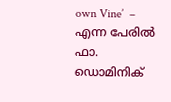own Vine’  – എന്ന പേരില്‍ ഫാ. ഡൊമിനിക്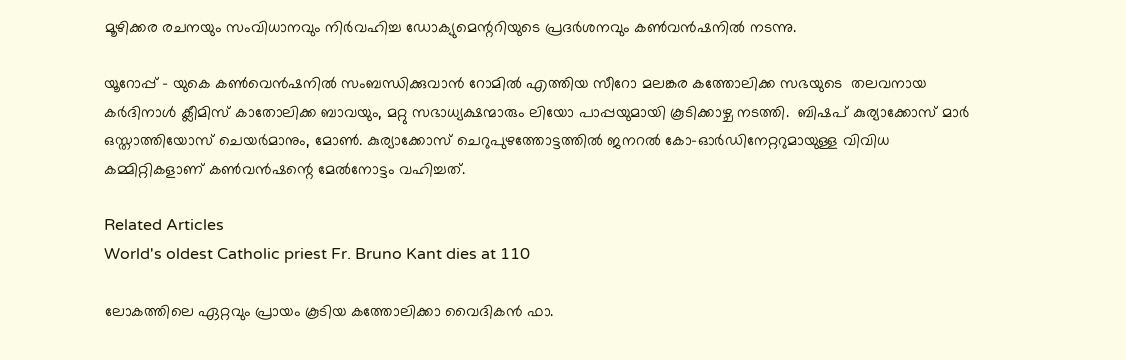മൂഴിക്കര രചനയും സംവിധാനവും നിര്‍വഹിച്ച ഡോക്യുമെന്ററിയുടെ പ്രദര്‍ശനവും കണ്‍വന്‍ഷനില്‍ നടന്നു.

യൂറോപ്പ് – യുകെ കണ്‍വെന്‍ഷനില്‍ സംബന്ധിക്കുവാന്‍ റോമില്‍ എത്തിയ സീറോ മലങ്കര കത്തോലിക്ക സഭയുടെ  തലവനായ കര്‍ദിനാള്‍ ക്ലീമിസ് കാതോലിക്ക ബാവയും, മറ്റു സഭാധ്യക്ഷന്മാരും ലിയോ പാപ്പയുമായി കൂടിക്കാഴ്ച നടത്തി.  ബിഷപ് കുര്യാക്കോസ് മാര്‍ ഒസ്താത്തിയോസ് ചെയര്‍മാനും, മോണ്‍. കുര്യാക്കോസ് ചെറുപുഴത്തോട്ടത്തില്‍ ജനറല്‍ കോ-ഓര്‍ഡിനേറ്ററുമായുള്ള വിവിധ കമ്മിറ്റികളാണ് കണ്‍വന്‍ഷന്റെ മേല്‍നോട്ടം വഹിച്ചത്.

Related Articles
World's oldest Catholic priest Fr. Bruno Kant dies at 110

ലോകത്തിലെ ഏറ്റവും പ്രായം കൂടിയ കത്തോലിക്കാ വൈദികന്‍ ഫാ.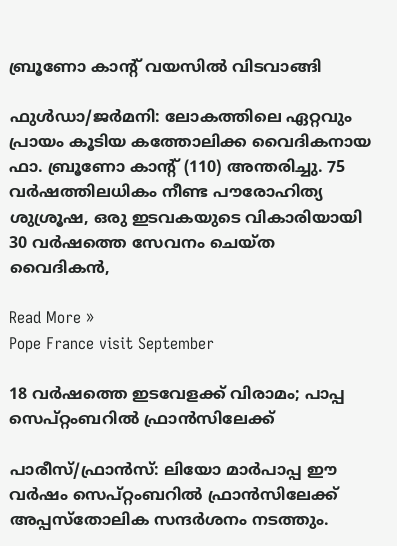ബ്രൂണോ കാന്റ് വയസില്‍ വിടവാങ്ങി

ഫുള്‍ഡാ/ജര്‍മനി: ലോകത്തിലെ ഏറ്റവും പ്രായം കൂടിയ കത്തോലിക്ക വൈദികനായ ഫാ. ബ്രൂണോ കാന്റ് (110) അന്തരിച്ചു. 75 വര്‍ഷത്തിലധികം നീണ്ട പൗരോഹിത്യ ശുശ്രൂഷ, ഒരു ഇടവകയുടെ വികാരിയായി 30 വര്‍ഷത്തെ സേവനം ചെയ്ത വൈദികന്‍,

Read More »
Pope France visit September

18 വര്‍ഷത്തെ ഇടവേളക്ക് വിരാമം; പാപ്പ സെപ്റ്റംബറില്‍ ഫ്രാന്‍സിലേക്ക്

പാരീസ്/ഫ്രാന്‍സ്: ലിയോ മാര്‍പാപ്പ ഈ വര്‍ഷം സെപ്റ്റംബറില്‍ ഫ്രാന്‍സിലേക്ക് അപ്പസ്‌തോലിക സന്ദര്‍ശനം നടത്തും.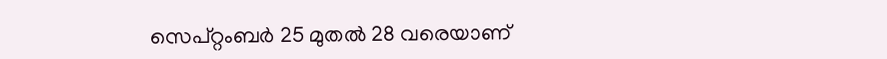സെപ്റ്റംബര്‍ 25 മുതല്‍ 28 വരെയാണ്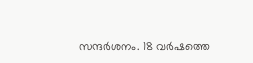സന്ദര്‍ശനം. 18 വര്‍ഷത്തെ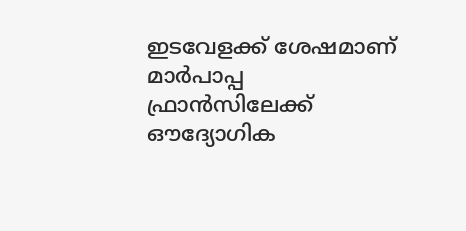ഇടവേളക്ക് ശേഷമാണ് മാര്‍പാപ്പ ഫ്രാന്‍സിലേക്ക് ഔദ്യോഗിക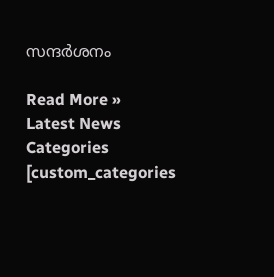സന്ദര്‍ശനം

Read More »
Latest News
Categories
[custom_categories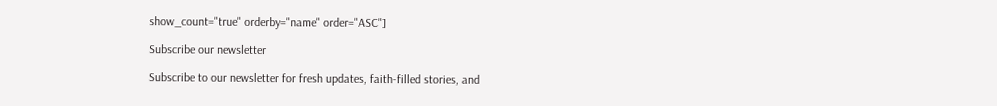show_count="true" orderby="name" order="ASC"]

Subscribe our newsletter

Subscribe to our newsletter for fresh updates, faith-filled stories, and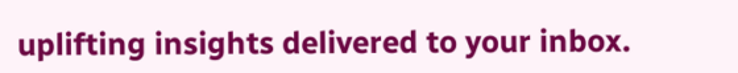uplifting insights delivered to your inbox.